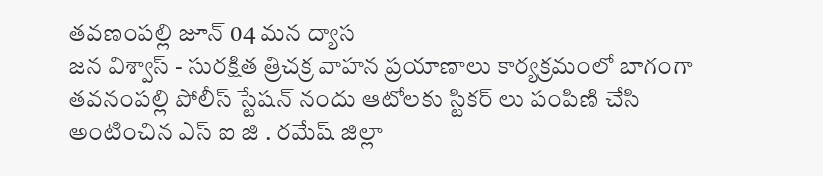తవణంపల్లి జూన్ 04 మన ద్యాస
జన విశ్వాస్ - సురక్షిత త్రిచక్ర వాహన ప్రయాణాలు కార్యక్రమంలో బాగంగా తవనంపల్లి పోలీస్ స్టేషన్ నందు ఆటోలకు స్టికర్ లు పంపిణి చేసి అంటించిన ఎస్ ఐ జి . రమేష్ జిల్లా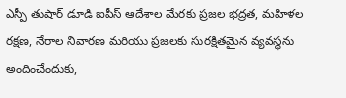ఎస్పీ తుషార్ డూడి ఐపీస్ ఆదేశాల మేరకు ప్రజల భద్రత, మహిళల రక్షణ, నేరాల నివారణ మరియు ప్రజలకు సురక్షితమైన వ్యవస్థను అందించేందుకు,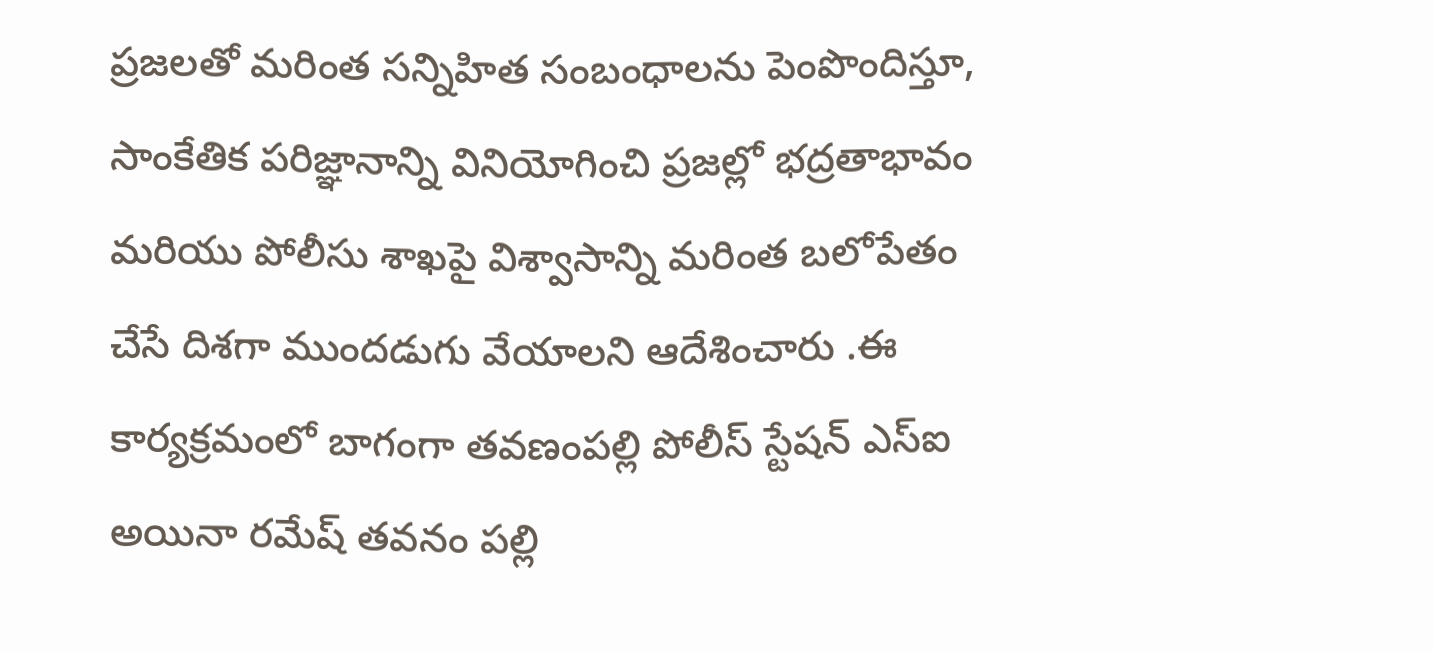ప్రజలతో మరింత సన్నిహిత సంబంధాలను పెంపొందిస్తూ, సాంకేతిక పరిజ్ఞానాన్ని వినియోగించి ప్రజల్లో భద్రతాభావం మరియు పోలీసు శాఖపై విశ్వాసాన్ని మరింత బలోపేతం చేసే దిశగా ముందడుగు వేయాలని ఆదేశించారు .ఈ కార్యక్రమంలో బాగంగా తవణంపల్లి పోలీస్ స్టేషన్ ఎస్ఐ అయినా రమేష్ తవనం పల్లి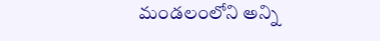మండలంలోని అన్ని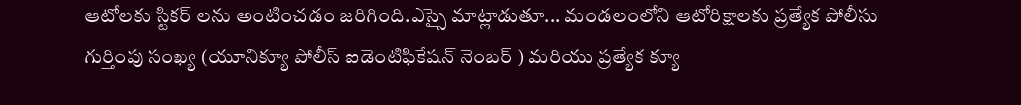ఆటోలకు స్టికర్ లను అంటించడం జరిగింది.ఎస్సై మాట్లాడుతూ... మండలంలోని ఆటోరిక్షాలకు ప్రత్యేక పోలీసు గుర్తింపు సంఖ్య (యూనిక్యూ పోలీస్ ఐడెంటిఫికేషన్ నెంబర్ ) మరియు ప్రత్యేక క్యూ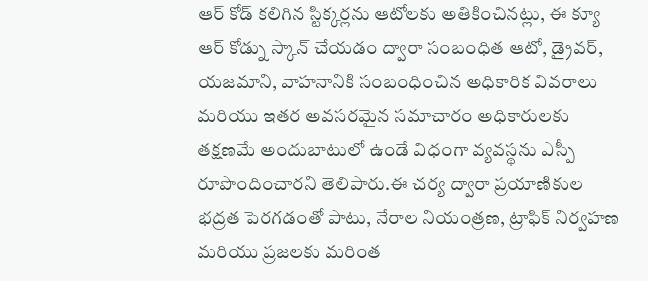ఆర్ కోడ్ కలిగిన స్టిక్కర్లను ఆటోలకు అతికించినట్లు, ఈ క్యూ ఆర్ కోడ్ను స్కాన్ చేయడం ద్వారా సంబంధిత ఆటో, డ్రైవర్, యజమాని, వాహనానికి సంబంధించిన అధికారిక వివరాలు మరియు ఇతర అవసరమైన సమాచారం అధికారులకు తక్షణమే అందుబాటులో ఉండే విధంగా వ్యవస్థను ఎస్పీ రూపొందించారని తెలిపారు.ఈ చర్య ద్వారా ప్రయాణికుల భద్రత పెరగడంతో పాటు, నేరాల నియంత్రణ, ట్రాఫిక్ నిర్వహణ మరియు ప్రజలకు మరింత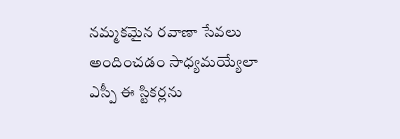నమ్మకమైన రవాణా సేవలు అందించడం సాధ్యమయ్యేలా ఎస్పీ ఈ స్టికర్లను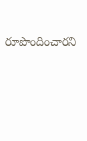రూపొందించారని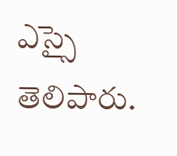ఎస్సై తెలిపారు.